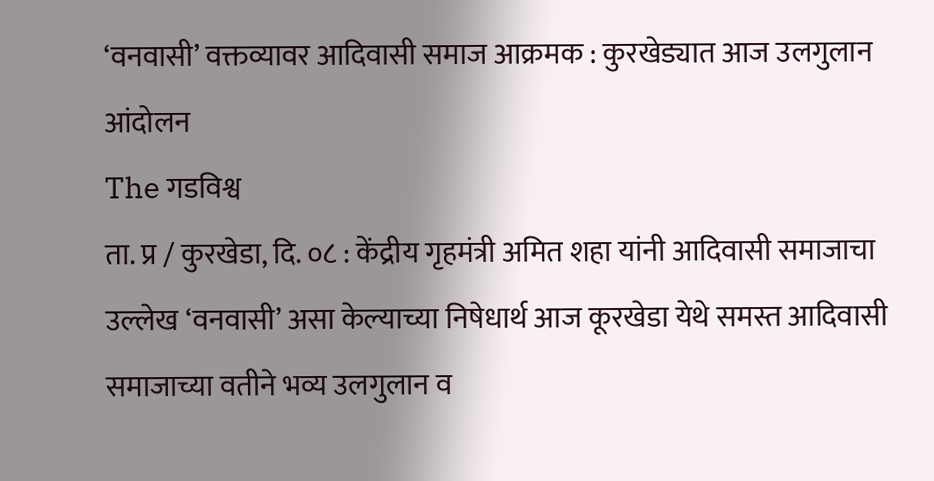‘वनवासी’ वक्तव्यावर आदिवासी समाज आक्रमक : कुरखेड्यात आज उलगुलान आंदोलन
The गडविश्व
ता. प्र / कुरखेडा, दि. ०८ : केंद्रीय गृहमंत्री अमित शहा यांनी आदिवासी समाजाचा उल्लेख ‘वनवासी’ असा केल्याच्या निषेधार्थ आज कूरखेडा येथे समस्त आदिवासी समाजाच्या वतीने भव्य उलगुलान व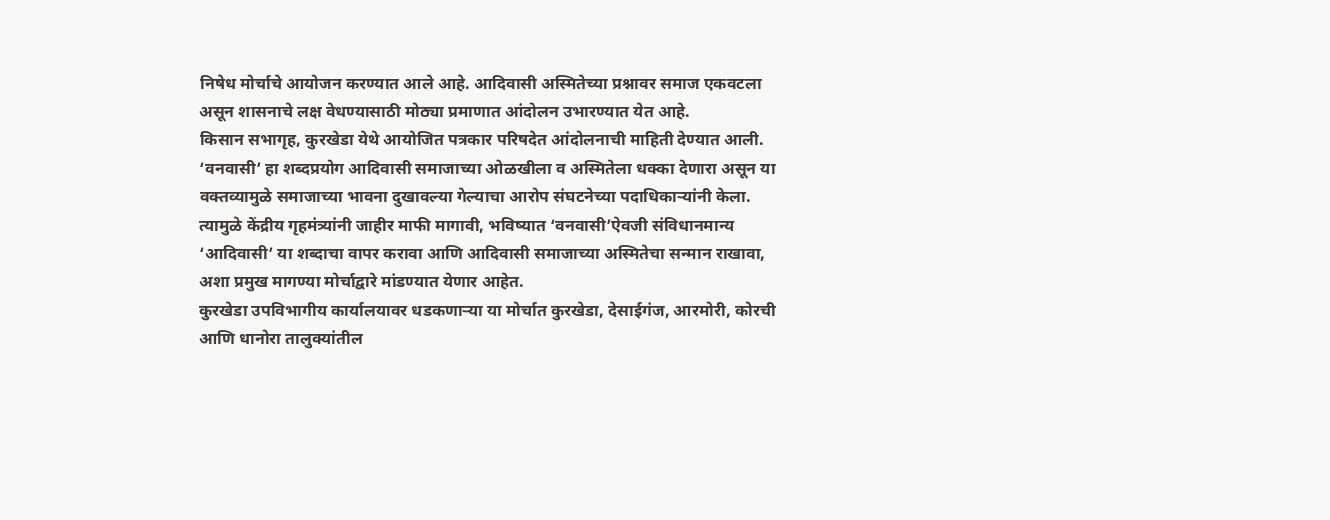निषेध मोर्चाचे आयोजन करण्यात आले आहे. आदिवासी अस्मितेच्या प्रश्नावर समाज एकवटला असून शासनाचे लक्ष वेधण्यासाठी मोठ्या प्रमाणात आंदोलन उभारण्यात येत आहे.
किसान सभागृह, कुरखेडा येथे आयोजित पत्रकार परिषदेत आंदोलनाची माहिती देण्यात आली. ‘वनवासी’ हा शब्दप्रयोग आदिवासी समाजाच्या ओळखीला व अस्मितेला धक्का देणारा असून या वक्तव्यामुळे समाजाच्या भावना दुखावल्या गेल्याचा आरोप संघटनेच्या पदाधिकाऱ्यांनी केला. त्यामुळे केंद्रीय गृहमंत्र्यांनी जाहीर माफी मागावी, भविष्यात ‘वनवासी’ऐवजी संविधानमान्य ‘आदिवासी’ या शब्दाचा वापर करावा आणि आदिवासी समाजाच्या अस्मितेचा सन्मान राखावा, अशा प्रमुख मागण्या मोर्चाद्वारे मांडण्यात येणार आहेत.
कुरखेडा उपविभागीय कार्यालयावर धडकणाऱ्या या मोर्चात कुरखेडा, देसाईगंज, आरमोरी, कोरची आणि धानोरा तालुक्यांतील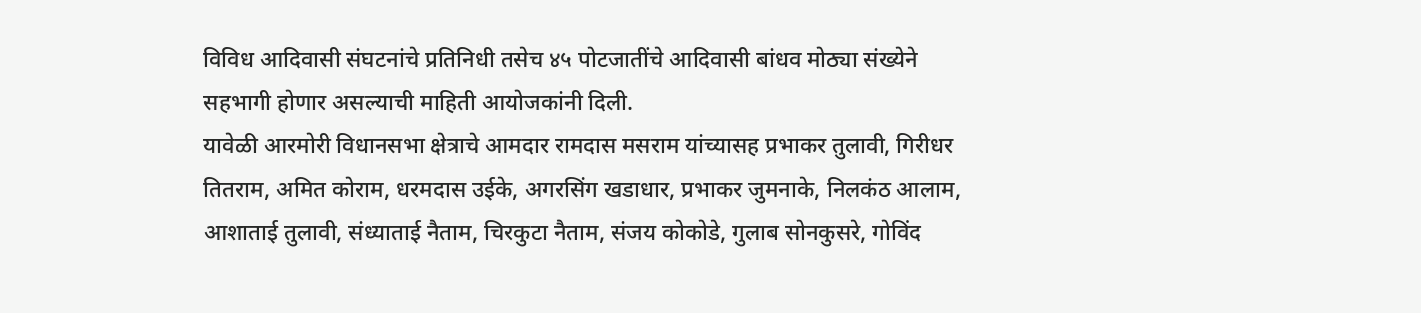विविध आदिवासी संघटनांचे प्रतिनिधी तसेच ४५ पोटजातींचे आदिवासी बांधव मोठ्या संख्येने सहभागी होणार असल्याची माहिती आयोजकांनी दिली.
यावेळी आरमोरी विधानसभा क्षेत्राचे आमदार रामदास मसराम यांच्यासह प्रभाकर तुलावी, गिरीधर तितराम, अमित कोराम, धरमदास उईके, अगरसिंग खडाधार, प्रभाकर जुमनाके, निलकंठ आलाम, आशाताई तुलावी, संध्याताई नैताम, चिरकुटा नैताम, संजय कोकोडे, गुलाब सोनकुसरे, गोविंद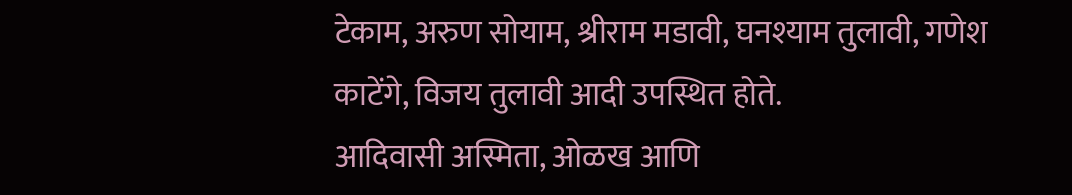टेकाम, अरुण सोयाम, श्रीराम मडावी, घनश्याम तुलावी, गणेश काटेंगे, विजय तुलावी आदी उपस्थित होते.
आदिवासी अस्मिता, ओळख आणि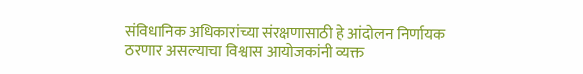संविधानिक अधिकारांच्या संरक्षणासाठी हे आंदोलन निर्णायक ठरणार असल्याचा विश्वास आयोजकांनी व्यक्त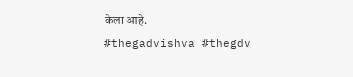केला आहे.
#thegadvishva #thegdv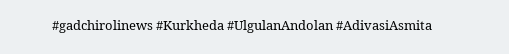#gadchirolinews #Kurkheda #UlgulanAndolan #AdivasiAsmita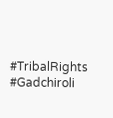#TribalRights #Gadchiroli